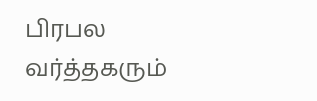பிரபல வர்த்தகரும்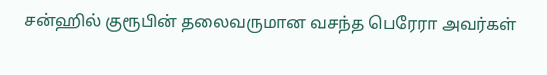சன்ஹில் குரூபின் தலைவருமான வசந்த பெரேரா அவர்கள்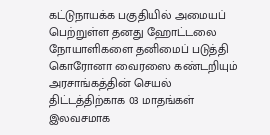கட்டுநாயக்க பகுதியில் அமையப் பெற்றுள்ள தனது ஹோட்டலை நோயாளிகளை தனிமைப் படுத்தி கொரோனா வைரஸை கண்டறியும் அரசாங்கத்தின் செயல் திட்டத்திற்காக 03 மாதங்கள் இலவசமாக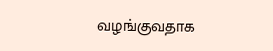வழங்குவதாக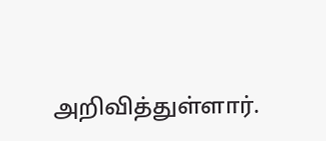அறிவித்துள்ளார்.